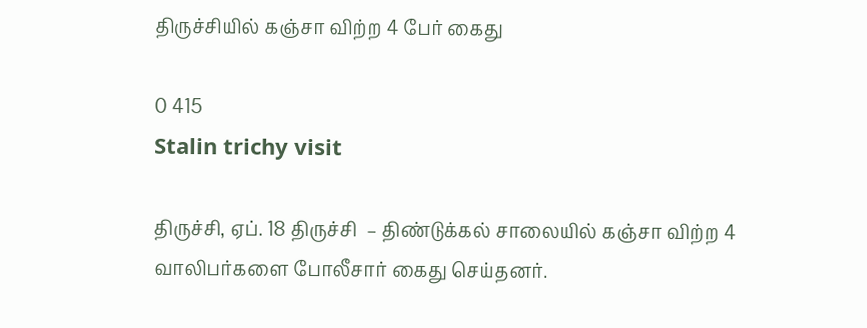திருச்சியில் கஞ்சா விற்ற 4 பேர் கைது

0 415
Stalin trichy visit

திருச்சி, ஏப். 18 திருச்சி  – திண்டுக்கல் சாலையில் கஞ்சா விற்ற 4 வாலிபர்களை போலீசார் கைது செய்தனர்.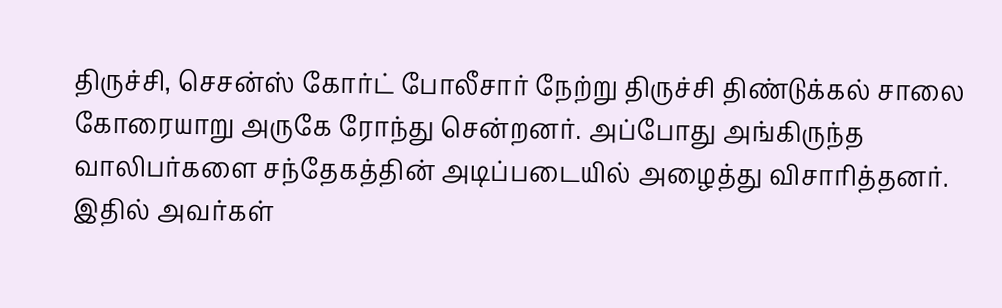திருச்சி, செசன்ஸ் கோர்ட் போலீசார் நேற்று திருச்சி திண்டுக்கல் சாலை கோரையாறு அருகே ரோந்து சென்றனர். அப்போது அங்கிருந்த வாலிபர்களை சந்தேகத்தின் அடிப்படையில் அழைத்து விசாரித்தனர். இதில் அவர்கள்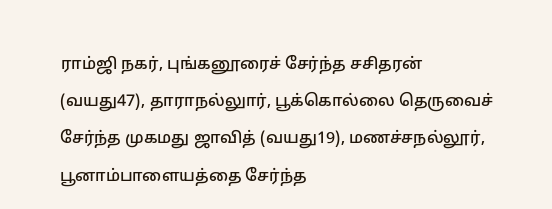ராம்ஜி நகர், புங்கனூரைச் சேர்ந்த சசிதரன் (வயது47), தாராநல்லுார், பூக்கொல்லை தெருவைச் சேர்ந்த முகமது ஜாவித் (வயது19), மணச்சநல்லூர், பூனாம்பாளையத்தை சேர்ந்த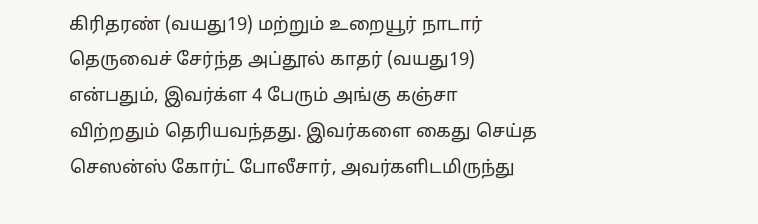கிரிதரண் (வயது19) மற்றும் உறையூர் நாடார் தெருவைச் சேர்ந்த அப்தூல் காதர் (வயது19) என்பதும், இவர்க்ள 4 பேரும் அங்கு கஞ்சா விற்றதும் தெரியவந்தது. இவர்களை கைது செய்த செஸன்ஸ் கோர்ட் போலீசார், அவர்களிடமிருந்து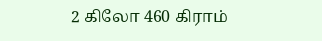2 கிலோ 460 கிராம்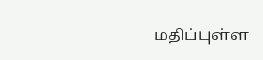மதிப்புள்ள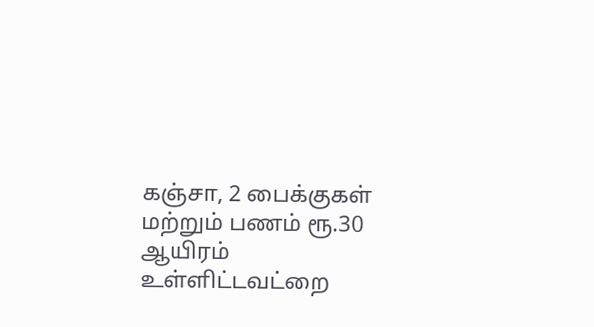கஞ்சா, 2 பைக்குகள் மற்றும் பணம் ரூ.30 ஆயிரம் உள்ளிட்டவட்றை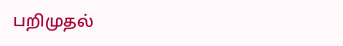பறிமுதல்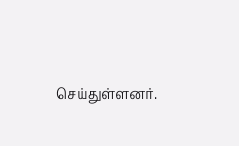செய்துள்ளனர்.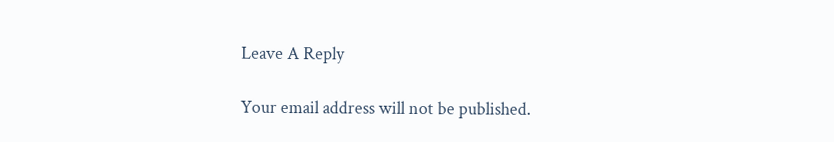Leave A Reply

Your email address will not be published.